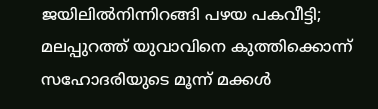ജയിലിൽനിന്നിറങ്ങി പഴയ പകവീട്ടി; മലപ്പുറത്ത് യുവാവിനെ കുത്തിക്കൊന്ന് സഹോദരിയുടെ മൂന്ന് മക്കൾ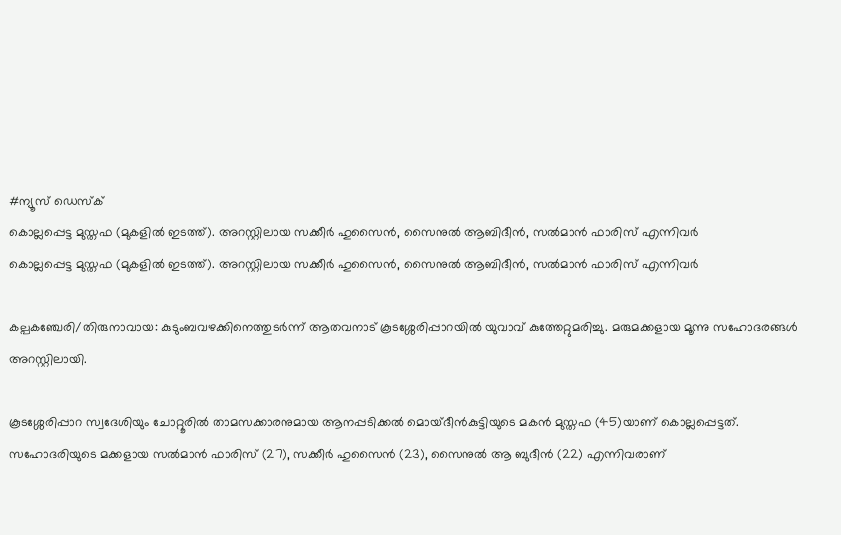#ന്യൂസ് ഡെസ്ക്
കൊല്ലപ്പെട്ട മുസ്തഫ (മുകളില്‍ ഇടത്ത്). അറസ്റ്റിലായ സക്കീര്‍ ഹുസൈന്‍, സൈനുല്‍ ആബിദീന്‍, സല്‍മാന്‍ ഫാരിസ് എന്നിവര്‍
കൊല്ലപ്പെട്ട മുസ്തഫ (മുകളില്‍ ഇടത്ത്). അറസ്റ്റിലായ സക്കീര്‍ ഹുസൈന്‍, സൈനുല്‍ ആബിദീന്‍, സല്‍മാന്‍ ഫാരിസ് എന്നിവര്‍

കല്പകഞ്ചേരി/തിരുനാവായ: കുടുംബവഴക്കിനെത്തുടർന്ന് ആതവനാട് കൂടശ്ശേരിപ്പാറയിൽ യുവാവ് കുത്തേറ്റുമരിച്ചു. മരുമക്കളായ മൂന്നു സഹോദരങ്ങൾ അറസ്റ്റിലായി.

കൂടശ്ശേരിപ്പാറ സ്വദേശിയും ചോറ്റൂരിൽ താമസക്കാരനുമായ ആനപ്പടിക്കൽ മൊയ്‌ദീൻകുട്ടിയുടെ മകൻ മുസ്തഫ (45)യാണ് കൊല്ലപ്പെട്ടത്. സഹോദരിയുടെ മക്കളായ സൽമാൻ ഫാരിസ് (27), സക്കീർ ഹുസൈൻ (23), സൈനുൽ ആ ബുദീൻ (22) എന്നിവരാണ്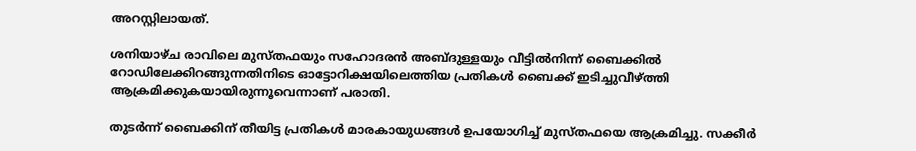അറസ്റ്റിലായത്.

ശനിയാഴ്ച രാവിലെ മുസ്തഫയും സഹോദരൻ അബ്ദുള്ളയും വീട്ടിൽനിന്ന് ബൈക്കിൽ റോഡിലേക്കിറങ്ങുന്നതിനിടെ ഓട്ടോറിക്ഷയിലെത്തിയ പ്രതികൾ ബൈക്ക് ഇടിച്ചുവീഴ്ത്തി ആക്രമിക്കുകയായിരുന്നൂവെന്നാണ് പരാതി.

തുടർന്ന് ബൈക്കിന് തീയിട്ട പ്രതികൾ മാരകായുധങ്ങൾ ഉപയോഗിച്ച് മുസ്തഫയെ ആക്രമിച്ചു. സക്കീർ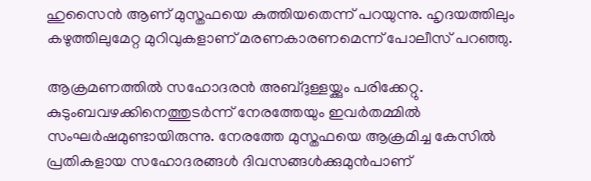ഹുസൈൻ ആണ് മുസ്തഫയെ കുത്തിയതെന്ന് പറയുന്നു. ഹൃദയത്തിലും കഴുത്തിലുമേറ്റ മുറിവുകളാണ് മരണകാരണമെന്ന് പോലീസ് പറഞ്ഞു.

ആക്രമണത്തിൽ സഹോദരൻ അബ്ദുള്ളയ്ക്കും പരിക്കേറ്റു. കുടുംബവഴക്കിനെത്തുടർന്ന് നേരത്തേയും ഇവർതമ്മിൽ സംഘർഷമുണ്ടായിരുന്നു. നേരത്തേ മുസ്തഫയെ ആക്രമിച്ച കേസിൽ പ്രതികളായ സഹോദരങ്ങൾ ദിവസങ്ങൾക്കുമുൻപാണ്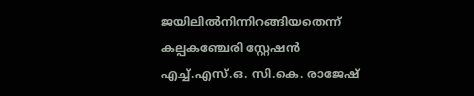ജയിലിൽനിന്നിറങ്ങിയതെന്ന് കല്പകഞ്ചേരി സ്റ്റേഷൻ എച്ച്.എസ്.ഒ. സി.കെ. രാജേഷ്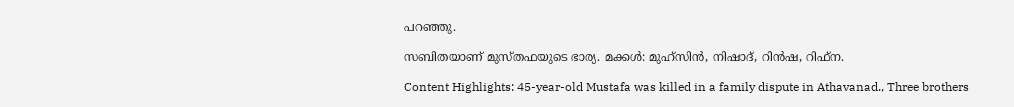പറഞ്ഞു.

സബിതയാണ് മുസ്തഫയുടെ ഭാര്യ. മക്കൾ: മുഹ്സിൻ, നിഷാദ്, റിൻഷ, റിഫ്ന.

Content Highlights: 45-year-old Mustafa was killed in a family dispute in Athavanad., Three brothers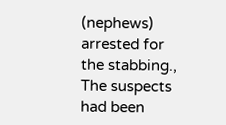(nephews) arrested for the stabbing., The suspects had been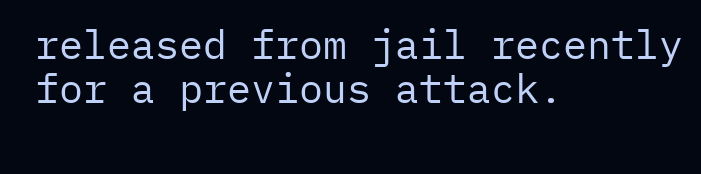released from jail recently for a previous attack.